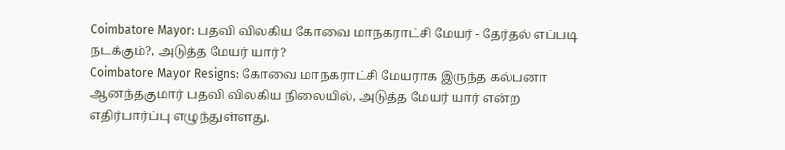Coimbatore Mayor: பதவி விலகிய கோவை மாநகராட்சி மேயர் - தேர்தல் எப்படி நடக்கும்?, அடுத்த மேயர் யார்?
Coimbatore Mayor Resigns: கோவை மாநகராட்சி மேயராக இருந்த கல்பனா ஆனந்தகுமார் பதவி விலகிய நிலையில், அடுத்த மேயர் யார் என்ற எதிர்பார்ப்பு எழுந்துள்ளது.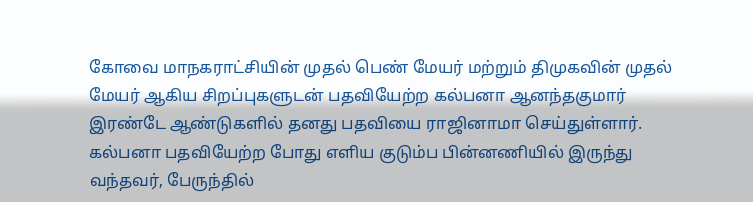கோவை மாநகராட்சியின் முதல் பெண் மேயர் மற்றும் திமுகவின் முதல் மேயர் ஆகிய சிறப்புகளுடன் பதவியேற்ற கல்பனா ஆனந்தகுமார் இரண்டே ஆண்டுகளில் தனது பதவியை ராஜினாமா செய்துள்ளார். கல்பனா பதவியேற்ற போது எளிய குடும்ப பின்னணியில் இருந்து வந்தவர், பேருந்தில்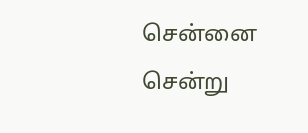சென்னை சென்று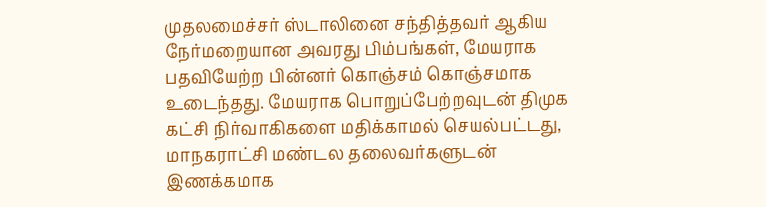முதலமைச்சர் ஸ்டாலினை சந்தித்தவர் ஆகிய நேர்மறையான அவரது பிம்பங்கள், மேயராக பதவியேற்ற பின்னர் கொஞ்சம் கொஞ்சமாக உடைந்தது. மேயராக பொறுப்பேற்றவுடன் திமுக கட்சி நிர்வாகிகளை மதிக்காமல் செயல்பட்டது, மாநகராட்சி மண்டல தலைவர்களுடன் இணக்கமாக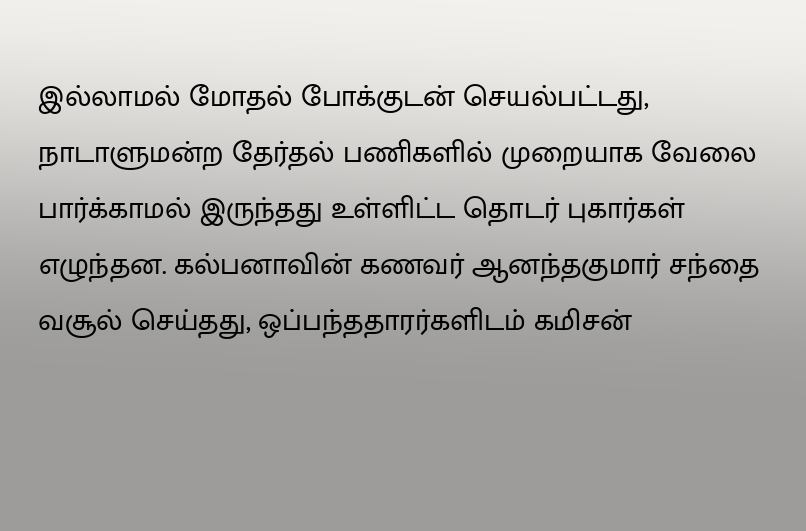இல்லாமல் மோதல் போக்குடன் செயல்பட்டது, நாடாளுமன்ற தேர்தல் பணிகளில் முறையாக வேலை பார்க்காமல் இருந்தது உள்ளிட்ட தொடர் புகார்கள் எழுந்தன. கல்பனாவின் கணவர் ஆனந்தகுமார் சந்தை வசூல் செய்தது, ஒப்பந்ததாரர்களிடம் கமிசன்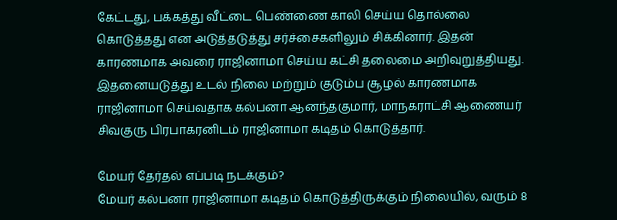கேட்டது, பக்கத்து வீட்டை பெண்ணை காலி செய்ய தொல்லை கொடுத்தது என அடுத்தடுத்து சர்ச்சைகளிலும் சிக்கினார். இதன் காரணமாக அவரை ராஜினாமா செய்ய கட்சி தலைமை அறிவுறுத்தியது. இதனையடுத்து உடல் நிலை மற்றும் குடும்ப சூழல் காரணமாக ராஜினாமா செய்வதாக கல்பனா ஆனந்தகுமார், மாநகராட்சி ஆணையர் சிவகுரு பிரபாகரனிடம் ராஜினாமா கடிதம் கொடுத்தார்.

மேயர் தேர்தல் எப்படி நடக்கும்?
மேயர் கல்பனா ராஜினாமா கடிதம் கொடுத்திருக்கும் நிலையில், வரும் 8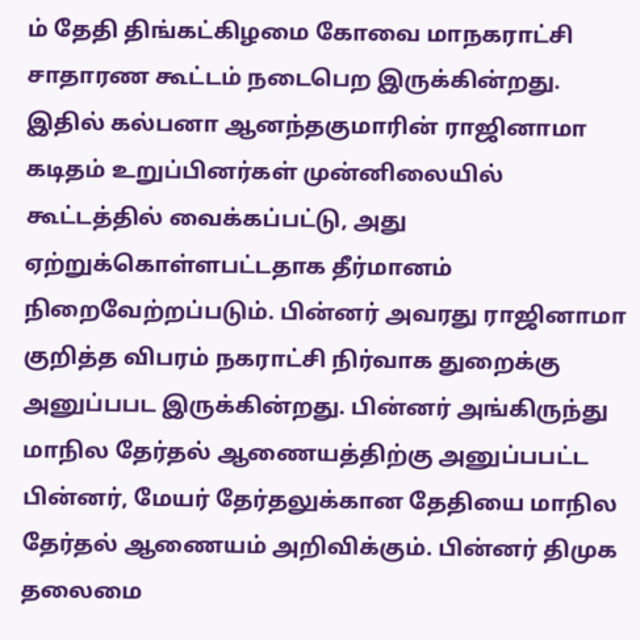ம் தேதி திங்கட்கிழமை கோவை மாநகராட்சி சாதாரண கூட்டம் நடைபெற இருக்கின்றது. இதில் கல்பனா ஆனந்தகுமாரின் ராஜினாமா கடிதம் உறுப்பினர்கள் முன்னிலையில் கூட்டத்தில் வைக்கப்பட்டு, அது ஏற்றுக்கொள்ளபட்டதாக தீர்மானம் நிறைவேற்றப்படும். பின்னர் அவரது ராஜினாமா குறித்த விபரம் நகராட்சி நிர்வாக துறைக்கு அனுப்பபட இருக்கின்றது. பின்னர் அங்கிருந்து மாநில தேர்தல் ஆணையத்திற்கு அனுப்பபட்ட பின்னர், மேயர் தேர்தலுக்கான தேதியை மாநில தேர்தல் ஆணையம் அறிவிக்கும். பின்னர் திமுக தலைமை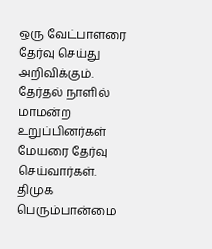ஒரு வேட்பாளரை தேர்வு செய்து அறிவிக்கும். தேர்தல் நாளில் மாமன்ற உறுப்பினர்கள் மேயரை தேர்வு செய்வார்கள். திமுக பெரும்பான்மை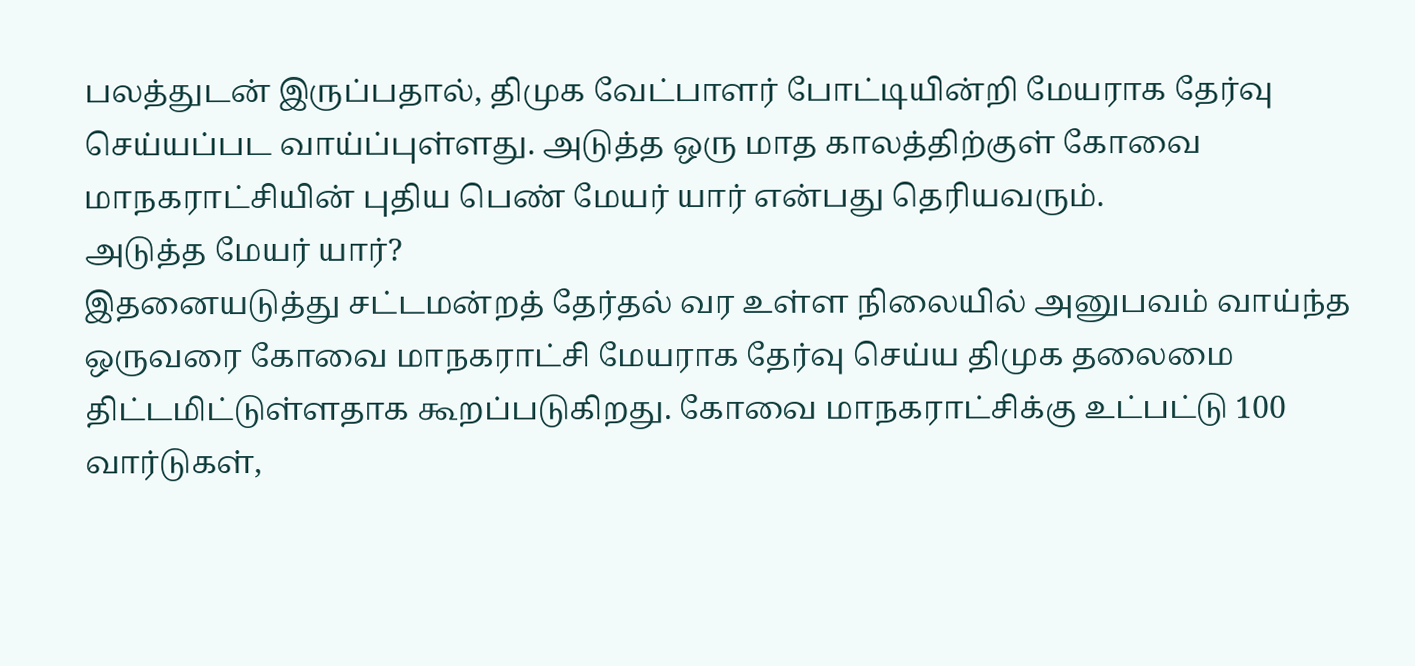பலத்துடன் இருப்பதால், திமுக வேட்பாளர் போட்டியின்றி மேயராக தேர்வு செய்யப்பட வாய்ப்புள்ளது. அடுத்த ஒரு மாத காலத்திற்குள் கோவை மாநகராட்சியின் புதிய பெண் மேயர் யார் என்பது தெரியவரும்.
அடுத்த மேயர் யார்?
இதனையடுத்து சட்டமன்றத் தேர்தல் வர உள்ள நிலையில் அனுபவம் வாய்ந்த ஒருவரை கோவை மாநகராட்சி மேயராக தேர்வு செய்ய திமுக தலைமை திட்டமிட்டுள்ளதாக கூறப்படுகிறது. கோவை மாநகராட்சிக்கு உட்பட்டு 100 வார்டுகள்,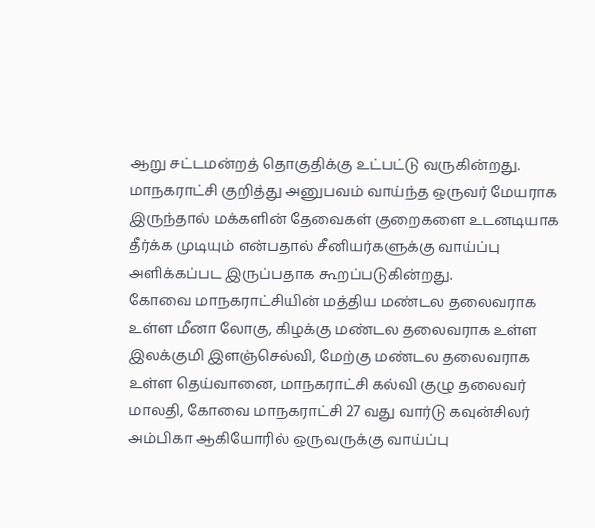ஆறு சட்டமன்றத் தொகுதிக்கு உட்பட்டு வருகின்றது. மாநகராட்சி குறித்து அனுபவம் வாய்ந்த ஒருவர் மேயராக இருந்தால் மக்களின் தேவைகள் குறைகளை உடனடியாக தீர்க்க முடியும் என்பதால் சீனியர்களுக்கு வாய்ப்பு அளிக்கப்பட இருப்பதாக கூறப்படுகின்றது.
கோவை மாநகராட்சியின் மத்திய மண்டல தலைவராக உள்ள மீனா லோகு, கிழக்கு மண்டல தலைவராக உள்ள இலக்குமி இளஞ்செல்வி, மேற்கு மண்டல தலைவராக உள்ள தெய்வானை, மாநகராட்சி கல்வி குழு தலைவர் மாலதி, கோவை மாநகராட்சி 27 வது வார்டு கவுன்சிலர் அம்பிகா ஆகியோரில் ஒருவருக்கு வாய்ப்பு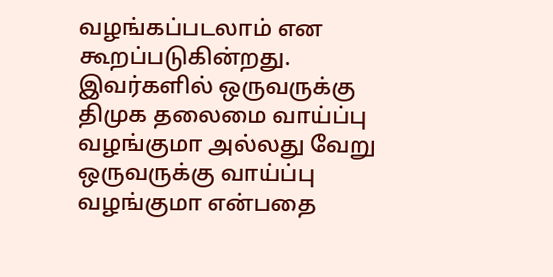வழங்கப்படலாம் என கூறப்படுகின்றது. இவர்களில் ஒருவருக்கு திமுக தலைமை வாய்ப்பு வழங்குமா அல்லது வேறு ஒருவருக்கு வாய்ப்பு வழங்குமா என்பதை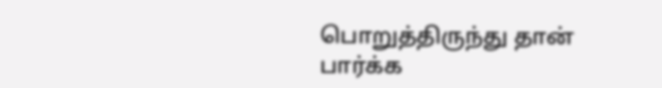பொறுத்திருந்து தான் பார்க்க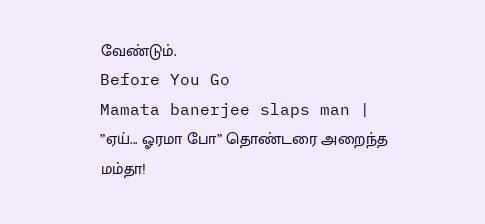வேண்டும்.
Before You Go
Mamata banerjee slaps man | ”ஏய்... ஓரமா போ” தொண்டரை அறைந்த மம்தா!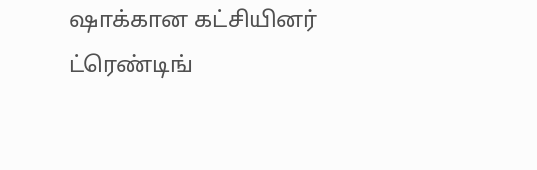ஷாக்கான கட்சியினர்
ட்ரெண்டிங்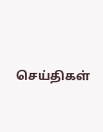செய்திகள்